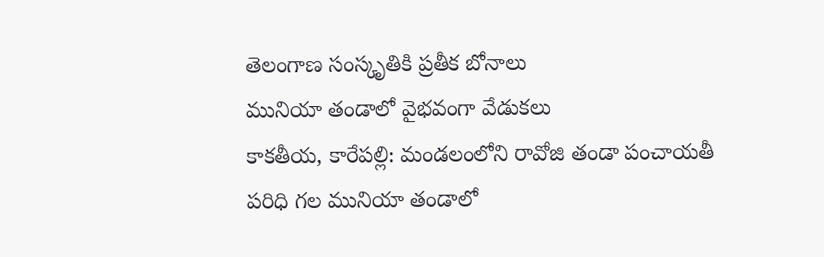తెలంగాణ సంస్కృతికి ప్రతీక బోనాలు
మునియా తండాలో వైభవంగా వేడుకలు
కాకతీయ, కారేపల్లి: మండలంలోని రావోజి తండా పంచాయతీ పరిధి గల మునియా తండాలో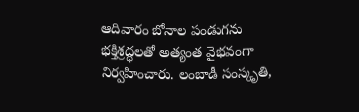ఆదివారం బోనాల పండుగను భక్తిశ్రద్ధలతో అత్యంత వైభవంగా నిర్వహించారు. లంబాడీ సంస్కృతి,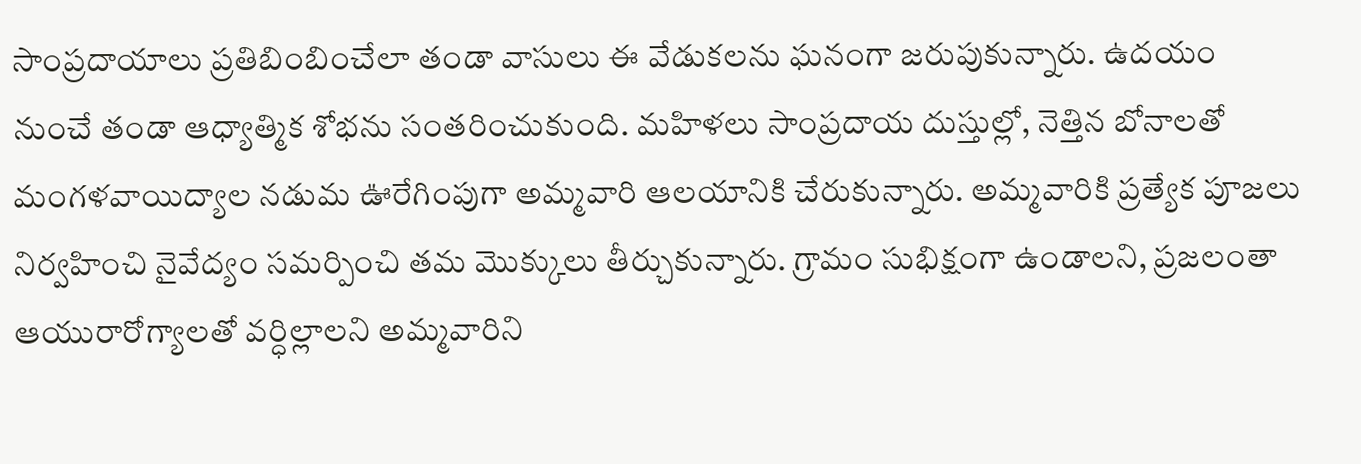సాంప్రదాయాలు ప్రతిబింబించేలా తండా వాసులు ఈ వేడుకలను ఘనంగా జరుపుకున్నారు. ఉదయం నుంచే తండా ఆధ్యాత్మిక శోభను సంతరించుకుంది. మహిళలు సాంప్రదాయ దుస్తుల్లో, నెత్తిన బోనాలతో మంగళవాయిద్యాల నడుమ ఊరేగింపుగా అమ్మవారి ఆలయానికి చేరుకున్నారు. అమ్మవారికి ప్రత్యేక పూజలు నిర్వహించి నైవేద్యం సమర్పించి తమ మొక్కులు తీర్చుకున్నారు. గ్రామం సుభిక్షంగా ఉండాలని, ప్రజలంతా ఆయురారోగ్యాలతో వర్ధిల్లాలని అమ్మవారిని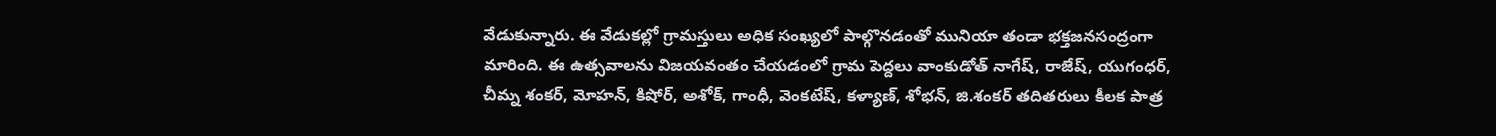వేడుకున్నారు. ఈ వేడుకల్లో గ్రామస్తులు అధిక సంఖ్యలో పాల్గొనడంతో మునియా తండా భక్తజనసంద్రంగా మారింది. ఈ ఉత్సవాలను విజయవంతం చేయడంలో గ్రామ పెద్దలు వాంకుడోత్ నాగేష్, రాజేష్, యుగంధర్, చీమ్న శంకర్, మోహన్, కిషోర్, అశోక్, గాంధీ, వెంకటేష్, కళ్యాణ్, శోభన్, జి.శంకర్ తదితరులు కీలక పాత్ర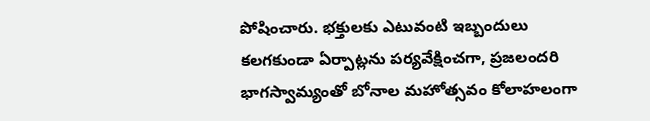పోషించారు. భక్తులకు ఎటువంటి ఇబ్బందులు కలగకుండా ఏర్పాట్లను పర్యవేక్షించగా, ప్రజలందరి భాగస్వామ్యంతో బోనాల మహోత్సవం కోలాహలంగా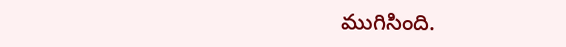ముగిసింది.